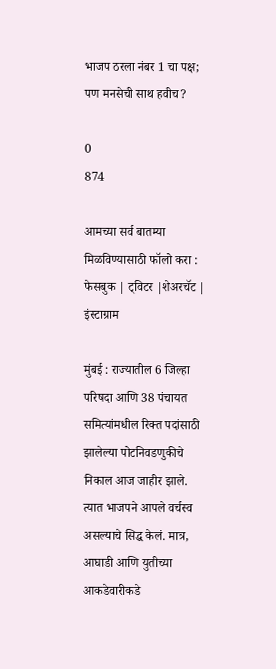भाजप ठरला नंबर 1 चा पक्ष; पण मनसेची साथ हवीच?

0
874

आमच्या सर्व बातम्या मिळविण्यासाठी फॉलो करा : फेसबुक | ट्विटर |शेअरचॅट | इंस्टाग्राम

मुंबई : राज्यातील 6 जिल्हा परिषदा आणि 38 पंचायत समित्यांमधील रिक्त पदांसाठी झालेल्या पोटनिवडणुकीचे निकाल आज जाहीर झाले. त्यात भाजपने आपले वर्चस्व असल्याचे सिद्ध केलं. मात्र, आघाडी आणि युतीच्या आकडेवारीकडे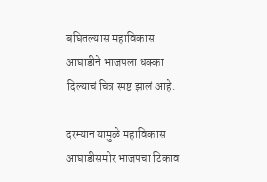बघितल्यास महाविकास आघाडीने भाजपला धक्का दिल्याचं चित्र स्पष्ट झालं आहे.

दरम्यान यामुळे महाविकास आघाडीसमोर भाजपचा टिकाव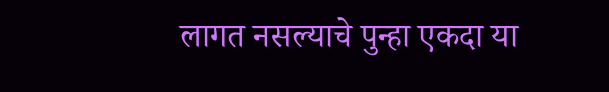लागत नसल्याचे पुन्हा एकदा या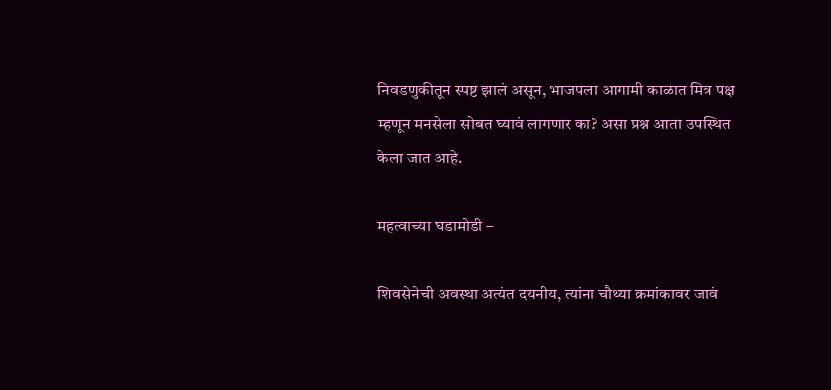निवडणुकीतून स्पष्ट झालं असून, भाजपला आगामी काळात मित्र पक्ष म्हणून मनसेला सोबत घ्यावं लागणार का? असा प्रश्न आता उपस्थित केला जात आहे.

महत्वाच्या घडामोडी –

शिवसेनेची अवस्था अत्यंत दयनीय, त्यांना चौथ्या क्रमांकावर जावं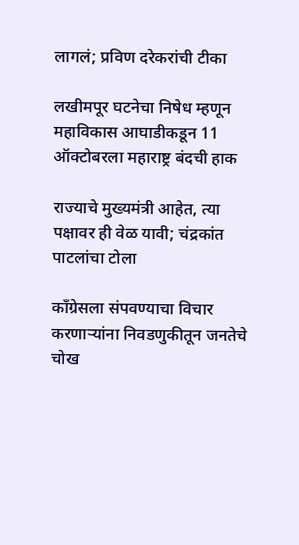लागलं; प्रविण दरेकरांची टीका

लखीमपूर घटनेचा निषेध म्हणून महाविकास आघाडीकडून 11 ऑक्टोबरला महाराष्ट्र बंदची हाक

राज्याचे मुख्यमंत्री आहेत, त्या पक्षावर ही वेळ यावी; चंद्रकांत पाटलांचा टोला

काँग्रेसला संपवण्याचा विचार करणाऱ्यांना निवडणुकीतून जनतेचे चोख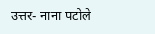उत्तर- नाना पटोले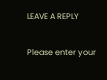LEAVE A REPLY

Please enter your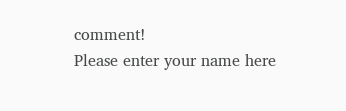comment!
Please enter your name here